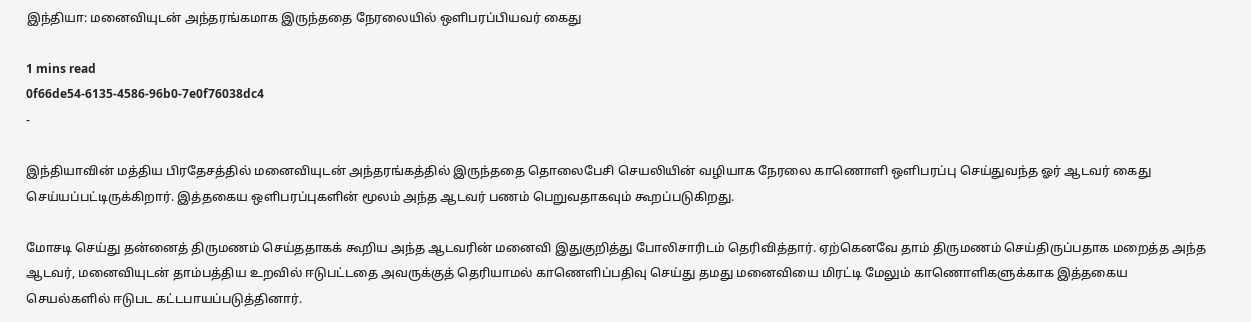இந்தியா: மனைவியுடன் அந்தரங்கமாக இருந்ததை நேரலையில் ஒளிபரப்பியவர் கைது

1 mins read
0f66de54-6135-4586-96b0-7e0f76038dc4
-

இந்தியாவின் மத்திய பிரதேசத்தில் மனைவியுடன் அந்தரங்கத்தில் இருந்ததை தொலைபேசி செயலியின் வழியாக நேரலை காணொளி ஒளிபரப்பு செய்துவந்த ஓர் ஆடவர் கைது செய்யப்பட்டிருக்கிறார். இத்தகைய ஒளிபரப்புகளின் மூலம் அந்த ஆடவர் பணம் பெறுவதாகவும் கூறப்படுகிறது.

மோசடி செய்து தன்னைத் திருமணம் செய்ததாகக் கூறிய அந்த ஆடவரின் மனைவி இதுகுறித்து போலிசாரிடம் தெரிவித்தார். ஏற்கெனவே தாம் திருமணம் செய்திருப்பதாக மறைத்த அந்த ஆடவர், மனைவியுடன் தாம்பத்திய உறவில் ஈடுபட்டதை அவருக்குத் தெரியாமல் காணெளிப்பதிவு செய்து தமது மனைவியை மிரட்டி மேலும் காணொளிகளுக்காக இத்தகைய செயல்களில் ஈடுபட கட்டபாயப்படுத்தினார்.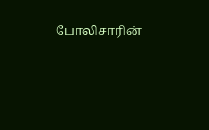போலிசாரின்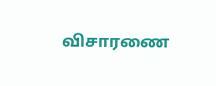விசாரணை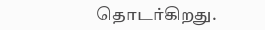தொடர்கிறது.